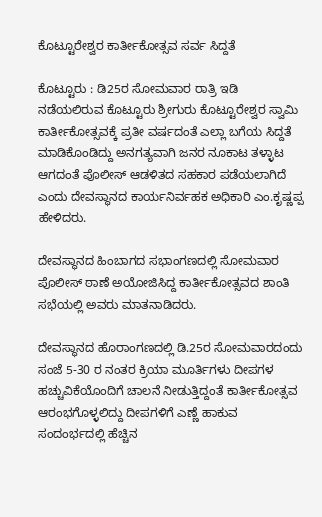ಕೊಟ್ಟೂರೇಶ್ವರ ಕಾರ್ತೀಕೋತ್ಸವ ಸರ್ವ ಸಿದ್ದತೆ

ಕೊಟ್ಟೂರು : ಡಿ25ರ ಸೋಮವಾರ ರಾತ್ರಿ ಇಡಿ ನಡೆಯಲಿರುವ ಕೊಟ್ಟೂರು ಶ್ರೀಗುರು ಕೊಟ್ಟೂರೇಶ್ವರ ಸ್ವಾಮಿ ಕಾರ್ತೀಕೋತ್ಸವಕ್ಕೆ ಪ್ರತೀ ವರ್ಷದಂತೆ ಎಲ್ಲಾ ಬಗೆಯ ಸಿದ್ದತೆ ಮಾಡಿಕೊಂಡಿದ್ದು ಅನಗತ್ಯವಾಗಿ ಜನರ ನೂಕಾಟ ತಳ್ಳಾಟ ಆಗದಂತೆ ಪೊಲೀಸ್‌ ಆಡಳಿತದ ಸಹಕಾರ ಪಡೆಯಲಾಗಿದೆ ಎಂದು ದೇವಸ್ಥಾನದ ಕಾರ್ಯನಿರ್ವಹಕ ಅಧಿಕಾರಿ ಎಂ.ಕೃಷ್ಣಪ್ಪ ಹೇಳಿದರು.

ದೇವಸ್ಥಾನದ ಹಿಂಬಾಗದ ಸಭಾಂಗಣದಲ್ಲಿ ಸೋಮವಾರ ಪೊಲೀಸ್‌ ಠಾಣೆ ಅಯೋಜಿಸಿದ್ದ ಕಾರ್ತೀಕೋತ್ಸವದ ಶಾಂತಿ ಸಭೆಯಲ್ಲಿ ಅವರು ಮಾತನಾಡಿದರು.

ದೇವಸ್ಥಾನದ ಹೊರಾಂಗಣದಲ್ಲಿ ಡಿ.25ರ ಸೋಮವಾರದಂದು ಸಂಜೆ 5-30 ರ ನಂತರ ಕ್ರಿಯಾ ಮೂರ್ತಿಗಳು ದೀಪಗಳ ಹಚ್ಚುವಿಕೆಯೊಂದಿಗೆ ಚಾಲನೆ ನೀಡುತ್ತಿದ್ದಂತೆ ಕಾರ್ತೀಕೋತ್ಸವ ಆರಂಭಗೊಳ್ಳಲಿದ್ದು ದೀಪಗಳಿಗೆ ಎಣ್ಣೆ ಹಾಕುವ ಸಂದಂರ್ಭದಲ್ಲಿ ಹೆಚ್ಚಿನ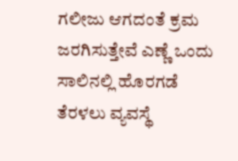ಗಲೀಜು ಆಗದಂತೆ ಕ್ರಮ ಜರಗಿಸುತ್ತೇವೆ ಎಣ್ಣೆ ಒಂದು ಸಾಲಿನಲ್ಲಿ ಹೊರಗಡೆ ತೆರಳಲು ವ್ಯವಸ್ಥೆ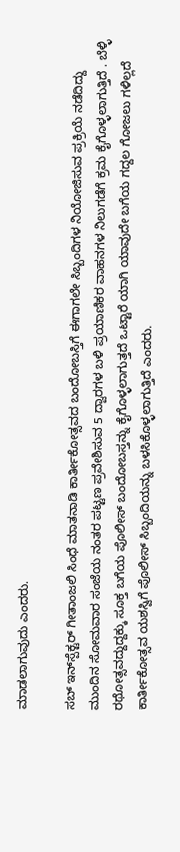ಮಾಡಲಾಗುವುದು ಎಂದರು.

ಸಬ್‌ ಇನ್‌ಸ್ಪೆಕ್ಟರ್‌ ಗೀತಾಂಜಲಿ ಸಿಂಧೆ ಮಾತನಾಡಿ ಕಾರ್ತೀಕೋತ್ಸವದ ಬಂದೋಬಸ್ತಿಗೆ ಈಗಾಗಲೇ ಸಿಬ್ಬಂದಿಗಳ ನಿಯೋಜಿಸುವ ಪ್ರಕ್ರಿಯೆ ನಡೆದಿದ್ದು ಮುಂದಿನ ಸೋಮವಾರ ಸಂಜೆಯ ನಂತರ ಪಟ್ಟಣ ಪ್ರವೇಶಿಸುವ 5 ದ್ವಾರಗಳ ಬಳಿ ಪ್ರಯಾಣಿಕರ ವಾಹನಗಳ ನಿಲುಗಡೆಗೆ ಕ್ರಮ ಕೈಗೊಳ್ಳಲಾಗುತ್ತಿದೆ . ಬೆಳ್ಳಿ ರಥೋತ್ಸವದ್ದುದ್ದಕ್ಕು ಸೂಕ್ತ ಬಗೆಯ ಪೊಲೀಸ್‌ ಬಂದೋಬಸ್ತನ್ನು ಕೈಗೊಳ್ಳಲಾಗುತ್ತದೆ ಒಟ್ಟಾರೆ ಯಾಗಿ ಯಾವುದೇ ಬಗೆಯ ಗದ್ದಲ ಗೋಜಲು ಗಳಿಲ್ಲದೆ ಕಾರ್ತೀಕೋತ್ಸವ ಯಶಸ್ವಿಗೆ ಪೊಲೀಸ್‌ ಸಿಬ್ಬಂದಿಯನ್ನು ಬಳಸಿಕೊಳ್ಳಲಾಗುತ್ತಿದೆ ಎಂದರು.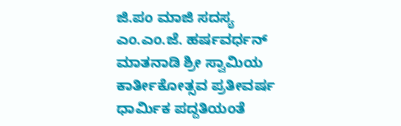ಜಿ.ಪಂ ಮಾಜಿ ಸದಸ್ಯ ಎಂ.ಎಂ.ಜೆ. ಹರ್ಷವರ್ಧನ್‌ ಮಾತನಾಡಿ ಶ್ರೀ ಸ್ವಾಮಿಯ ಕಾರ್ತೀಕೋತ್ಸವ ಪ್ರತೀವರ್ಷ ಧಾರ್ಮಿಕ ಪದ್ದತಿಯಂತೆ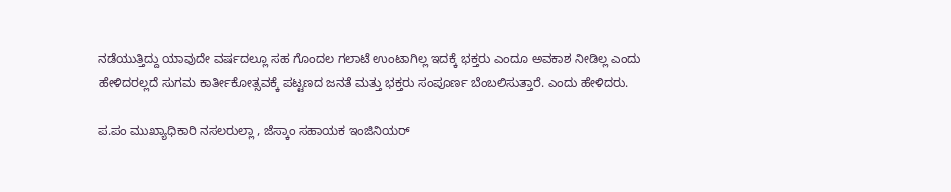ನಡೆಯುತ್ತಿದ್ದು ಯಾವುದೇ ವರ್ಷದಲ್ಲೂ ಸಹ ಗೊಂದಲ ಗಲಾಟೆ ಉಂಟಾಗಿಲ್ಲ ಇದಕ್ಕೆ ಭಕ್ತರು ಎಂದೂ ಅವಕಾಶ ನೀಡಿಲ್ಲ ಎಂದು ಹೇಳಿದರಲ್ಲದೆ ಸುಗಮ ಕಾರ್ತೀಕೋತ್ಸವಕ್ಕೆ ಪಟ್ಟಣದ ಜನತೆ ಮತ್ತು ಭಕ್ತರು ಸಂಪೂರ್ಣ ಬೆಂಬಲಿಸುತ್ತಾರೆ. ಎಂದು ಹೇಳಿದರು.

ಪ.ಪಂ ಮುಖ್ಯಾಧಿಕಾರಿ ನಸಲರುಲ್ಲಾ , ಜೆಸ್ಕಾಂ ಸಹಾಯಕ ಇಂಜಿನಿಯರ್‌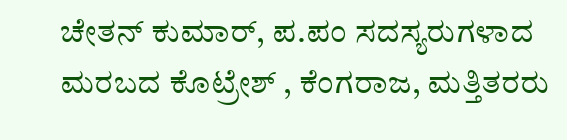ಚೇತನ್‌ ಕುಮಾರ್‌, ಪ.ಪಂ ಸದಸ್ಯರುಗಳಾದ ಮರಬದ ಕೊಟ್ರೇಶ್‌ , ಕೆಂಗರಾಜ, ಮತ್ತಿತರರು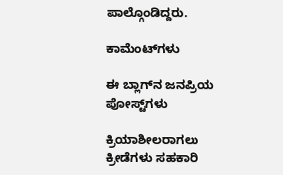ಪಾಲ್ಗೊಂಡಿದ್ದರು.

ಕಾಮೆಂಟ್‌ಗಳು

ಈ ಬ್ಲಾಗ್‌ನ ಜನಪ್ರಿಯ ಪೋಸ್ಟ್‌ಗಳು

ಕ್ರಿಯಾಶೀಲರಾಗಲು ಕ್ರೀಡೆಗಳು ಸಹಕಾರಿ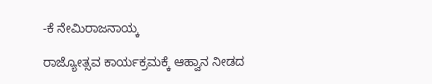-ಕೆ ನೇಮಿರಾಜನಾಯ್ಕ

ರಾಜ್ಯೋತ್ಸವ ಕಾರ್ಯಕ್ರಮಕ್ಕೆ ಆಹ್ವಾನ ನೀಡದ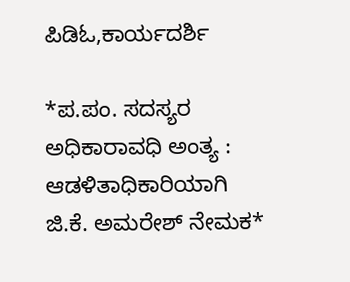ಪಿಡಿಓ,ಕಾರ್ಯದರ್ಶಿ

*ಪ.ಪಂ. ಸದಸ್ಯರ ಅಧಿಕಾರಾವಧಿ ಅಂತ್ಯ : ಆಡಳಿತಾಧಿಕಾರಿಯಾಗಿ ಜಿ.ಕೆ. ಅಮರೇಶ್ ನೇಮಕ*